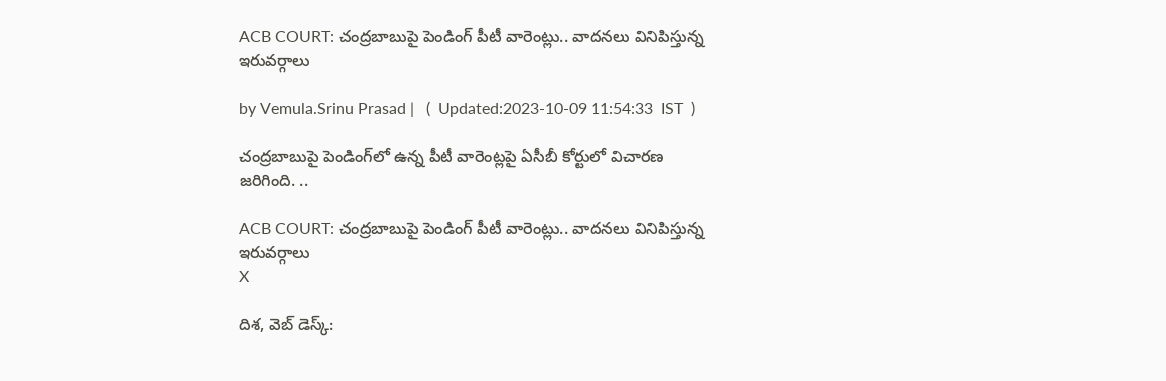ACB COURT: చంద్రబాబుపై పెండింగ్‌ పీటీ వారెంట్లు.. వాదనలు వినిపిస్తున్న ఇరువర్గాలు

by Vemula.Srinu Prasad |   (  Updated:2023-10-09 11:54:33  IST  )

చంద్రబాబుపై పెండింగ్‌లో ఉన్న పీటీ వారెంట్లపై ఏసీబీ కోర్టులో విచారణ జరిగింది. ..

ACB COURT: చంద్రబాబుపై పెండింగ్‌ పీటీ వారెంట్లు.. వాదనలు వినిపిస్తున్న ఇరువర్గాలు
X

దిశ, వెబ్ డెస్క్: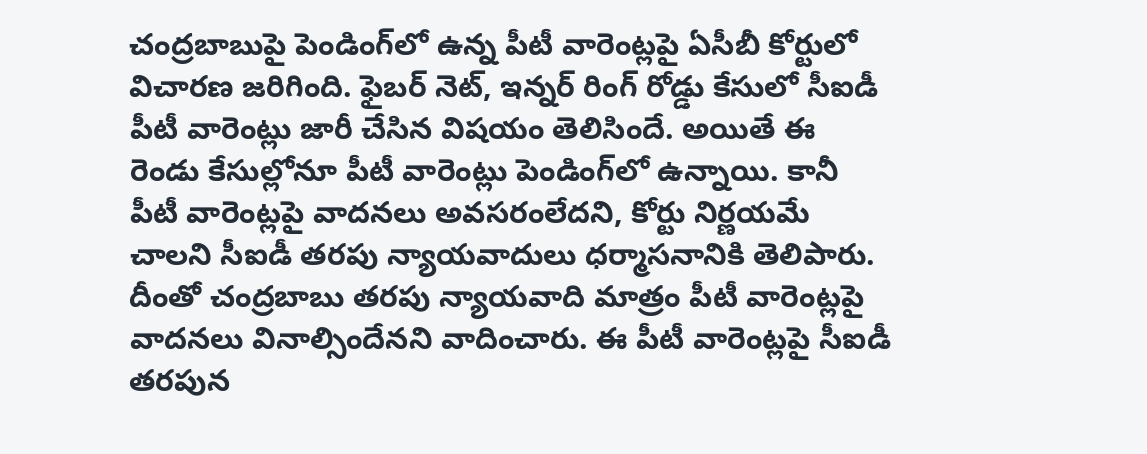చంద్రబాబుపై పెండింగ్‌లో ఉన్న పీటీ వారెంట్లపై ఏసీబీ కోర్టులో విచారణ జరిగింది. ఫైబర్ నెట్, ఇన్నర్ రింగ్ రోడ్డు కేసులో సీఐడీ పీటీ వారెంట్లు జారీ చేసిన విషయం తెలిసిందే. అయితే ఈ రెండు కేసుల్లోనూ పీటీ వారెంట్లు పెండింగ్‌లో ఉన్నాయి. కానీ పీటీ వారెంట్లపై వాదనలు అవసరంలేదని, కోర్టు నిర్ణయమే చాలని సీఐడీ తరపు న్యాయవాదులు ధర్మాసనానికి తెలిపారు. దీంతో చంద్రబాబు తరపు న్యాయవాది మాత్రం పీటీ వారెంట్లపై వాదనలు వినాల్సిందేనని వాదించారు. ఈ పీటీ వారెంట్లపై సీఐడీ తరపున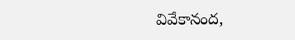వివేకానంద,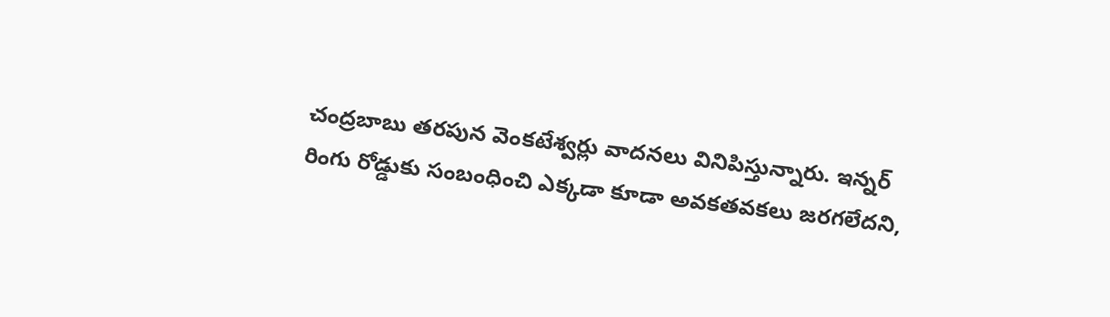చంద్రబాబు తరపున వెంకటేశ్వర్లు వాదనలు వినిపిస్తున్నారు. ఇన్నర్ రింగు రోడ్డుకు సంబంధించి ఎక్కడా కూడా అవకతవకలు జరగలేదని,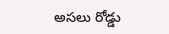అసలు రోడ్డు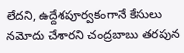లేదని, ఉద్దేశపూర్వకంగానే కేసులు నమోదు చేశారని చంద్రబాబు తరపున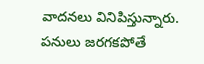వాదనలు వినిపిస్తున్నారు. పనులు జరగకపోతే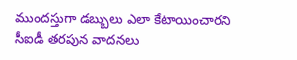ముందస్తుగా డబ్బులు ఎలా కేటాయించారని సీఐడీ తరపున వాదనలు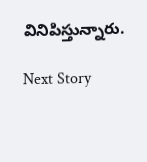వినిపిస్తున్నారు.

Next Story